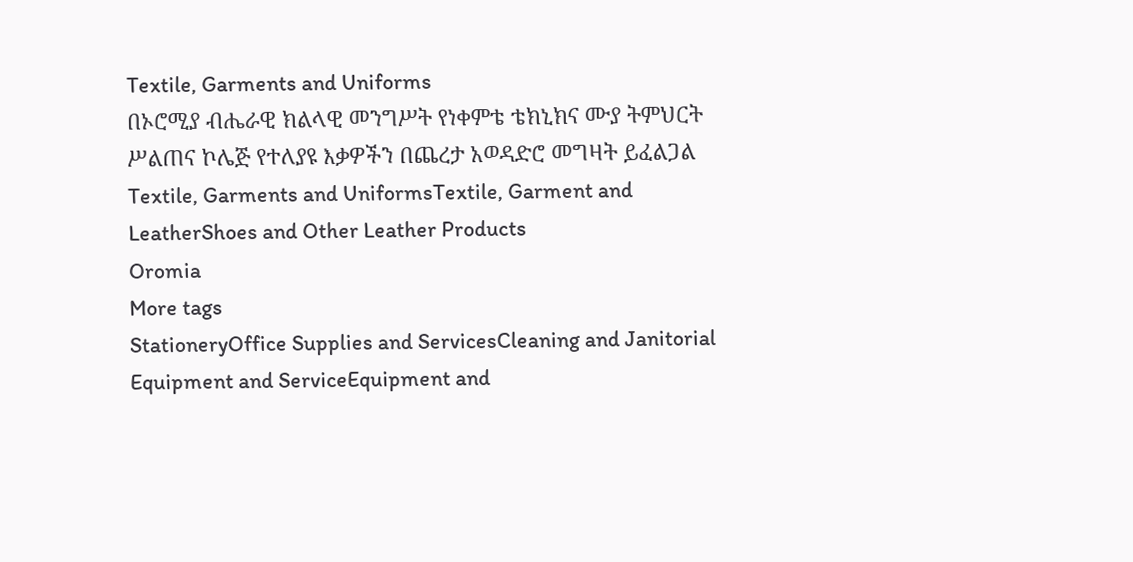Textile, Garments and Uniforms
በኦሮሚያ ብሔራዊ ክልላዊ መንግሥት የነቀምቴ ቴክኒክና ሙያ ትምህርት ሥልጠና ኮሌጅ የተለያዩ እቃዎችን በጨረታ አወዳድሮ መግዛት ይፈልጋል
Textile, Garments and UniformsTextile, Garment and LeatherShoes and Other Leather Products
Oromia
More tags
StationeryOffice Supplies and ServicesCleaning and Janitorial Equipment and ServiceEquipment and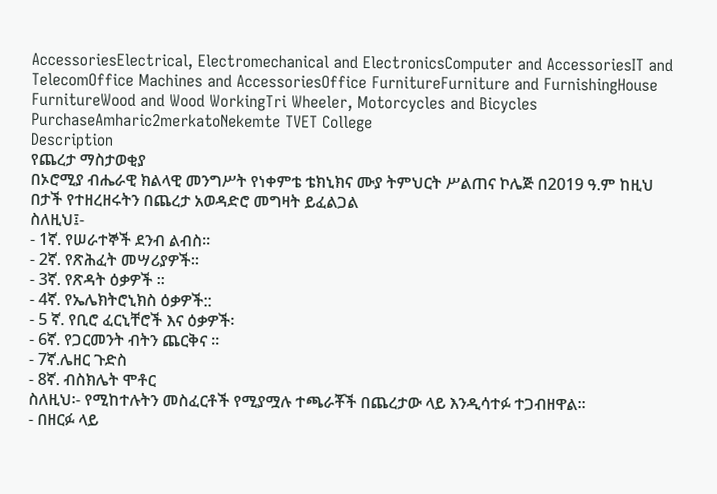AccessoriesElectrical, Electromechanical and ElectronicsComputer and AccessoriesIT and TelecomOffice Machines and AccessoriesOffice FurnitureFurniture and FurnishingHouse FurnitureWood and Wood WorkingTri Wheeler, Motorcycles and Bicycles PurchaseAmharic2merkatoNekemte TVET College
Description
የጨረታ ማስታወቂያ
በኦሮሚያ ብሔራዊ ክልላዊ መንግሥት የነቀምቴ ቴክኒክና ሙያ ትምህርት ሥልጠና ኮሌጅ በ2019 ዓ.ም ከዚህ በታች የተዘረዘሩትን በጨረታ አወዳድሮ መግዛት ይፈልጋል
ስለዚህ፤-
- 1ኛ. የሠራተኞች ደንብ ልብስ።
- 2ኛ. የጽሕፈት መሣሪያዎች።
- 3ኛ. የጽዳት ዕቃዎች ።
- 4ኛ. የኤሌክትሮኒክስ ዕቃዎች::
- 5 ኛ. የቢሮ ፈርኒቸሮች እና ዕቃዎች፡
- 6ኛ. የጋርመንት ብትን ጨርቅና ።
- 7ኛ.ሌዘር ጉድስ
- 8ኛ. ብስክሌት ሞቶር
ስለዚህ፡- የሚከተሉትን መስፈርቶች የሚያሟሉ ተጫራቾች በጨረታው ላይ እንዲሳተፉ ተጋብዘዋል።
- በዘርፉ ላይ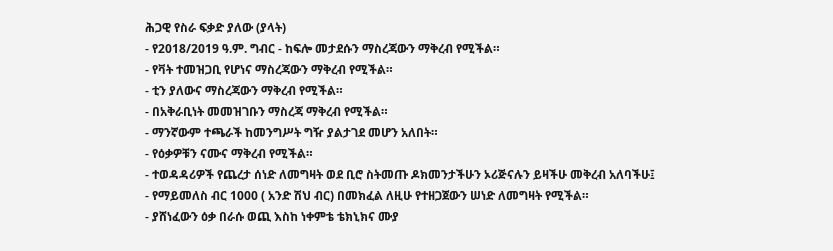ሕጋዊ የስራ ፍቃድ ያለው (ያላት)
- የ2018/2019 ዓ.ም. ግብር - ከፍሎ መታደሱን ማስረጃውን ማቅረብ የሚችል።
- የቫት ተመዝጋቢ የሆነና ማስረጃውን ማቅረብ የሚችል።
- ቲን ያለውና ማስረጃውን ማቅረብ የሚችል።
- በአቅራቢነት መመዝገቡን ማስረጃ ማቅረብ የሚችል።
- ማንኛውም ተጫራች ከመንግሥት ግዥ ያልታገደ መሆን አለበት።
- የዕቃዎቹን ናሙና ማቅረብ የሚችል።
- ተወዳዳሪዎች የጨረታ ሰነድ ለመግዛት ወደ ቢሮ ስትመጡ ዶክመንታችሁን ኦሪጅናሉን ይዛችሁ መቅረብ አለባችሁ፤
- የማይመለስ ብር 1000 ( አንድ ሽህ ብር) በመክፈል ለዚሁ የተዘጋጀውን ሠነድ ለመግዛት የሚችል።
- ያሸነፈውን ዕቃ በራሱ ወጪ እስከ ነቀምቴ ቴክኒክና ሙያ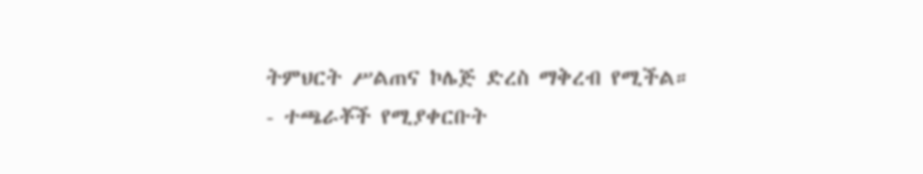ትምህርት ሥልጠና ኮሌጅ ድረስ ማቅረብ የሚችል።
- ተጫራቾች የሚያቀርቡት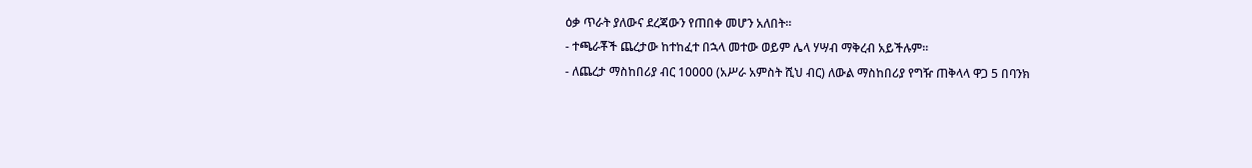ዕቃ ጥራት ያለውና ደረጃውን የጠበቀ መሆን አለበት።
- ተጫራቾች ጨረታው ከተከፈተ በኋላ መተው ወይም ሌላ ሃሣብ ማቅረብ አይችሉም፡፡
- ለጨረታ ማስከበሪያ ብር 10000 (አሥራ አምስት ሺህ ብር) ለውል ማስከበሪያ የግዥ ጠቅላላ ዋጋ 5 በባንክ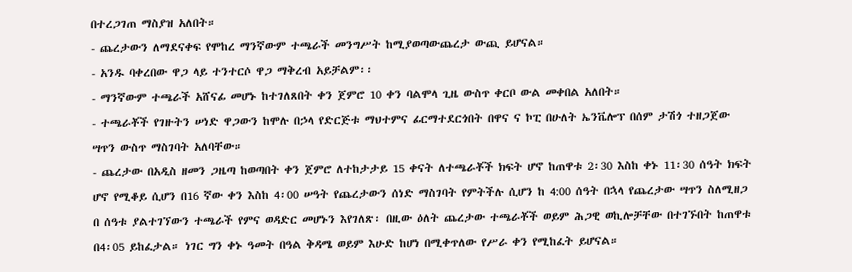በተረጋገጠ ማስያዝ አለበት።
- ጨረታውን ለማደናቀፍ የሞከረ ማንኛውም ተጫራች መንግሥት ከሚያወጣውጨረታ ውጪ ይሆናል።
- አንዱ ባቀረበው ዋጋ ላይ ተንተርሶ ዋጋ ማቅረብ አይቻልም፡፡
- ማንኛውም ተጫራች አሸናፊ መሆኑ ከተገለጸበት ቀን ጀምሮ 10 ቀን ባልሞላ ጊዜ ውስጥ ቀርቦ ውል መቀበል አለበት።
- ተጫራቾች የገዙትን ሠነድ ዋጋውን ከሞሉ በኃላ የድርጅቱ ማህተምና ፊርማተደርጎበት በዋና ና ኮፒ በሁለት ኤንቬሎፕ በሰም ታሽጎ ተዘጋጀው ሣጥን ውስጥ ማስገባት አለባቸው።
- ጨረታው በአዲስ ዘመን ጋዜጣ ከወጣበት ቀን ጀምሮ ለተከታታይ 15 ቀናት ለተጫራቾች ክፍት ሆኖ ከጠዋቱ 2፡30 እስከ ቀኑ 11፡30 ሰዓት ክፍት ሆኖ የሚቆይ ሲሆን በ16 ኛው ቀን እስከ 4፡00 ሠዓት የጨረታውን ሰነድ ማስገባት የምትችሉ ሲሆን ከ 4:00 ሰዓት በኋላ የጨረታው ሣጥን ስለሚዘጋ በ ሰዓቱ ያልተገኘውን ተጫራች የምና ወዳድር መሆኑን እየገለጽ፡ በዚው ዕለት ጨረታው ተጫራቾች ወይም ሕጋዊ ወኪሎቻቸው በተገኙበት ከጠዋቱ በ4፡05 ይከፈታል። ነገር ግን ቀኑ ዓመት በዓል ቅዳሜ ወይም እሁድ ከሆነ በሚቀጥለው የሥራ ቀን የሚከፈት ይሆናል።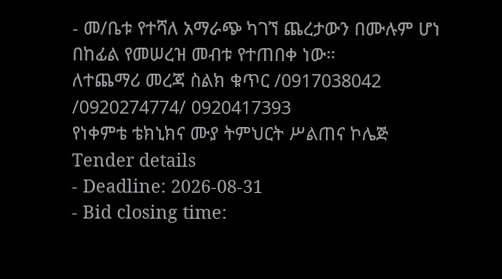- መ/ቤቱ የተሻለ አማራጭ ካገኘ ጨረታውን በሙሉም ሆነ በከፊል የመሠረዝ መብቱ የተጠበቀ ነው።
ለተጨማሪ መረጃ ስልክ ቁጥር /0917038042 /0920274774/ 0920417393
የነቀምቴ ቴክኒክና ሙያ ትምህርት ሥልጠና ኮሌጅ
Tender details
- Deadline: 2026-08-31
- Bid closing time: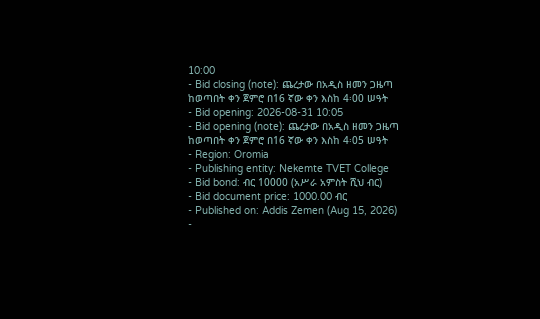10:00
- Bid closing (note): ጨረታው በአዲስ ዘመን ጋዜጣ ከወጣበት ቀን ጀምሮ በ16 ኛው ቀን እስከ 4፡00 ሠዓት
- Bid opening: 2026-08-31 10:05
- Bid opening (note): ጨረታው በአዲስ ዘመን ጋዜጣ ከወጣበት ቀን ጀምሮ በ16 ኛው ቀን እስከ 4፡05 ሠዓት
- Region: Oromia
- Publishing entity: Nekemte TVET College
- Bid bond: ብር 10000 (አሥራ አምስት ሺህ ብር)
- Bid document price: 1000.00 ብር
- Published on: Addis Zemen (Aug 15, 2026)
-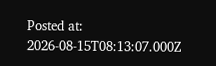Posted at: 2026-08-15T08:13:07.000Z